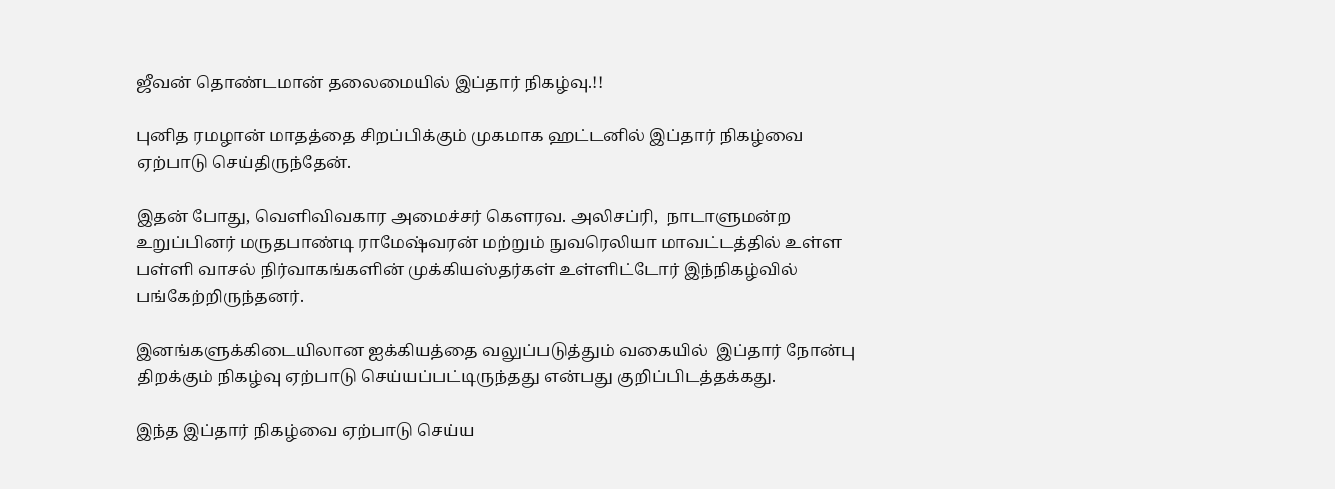ஜீவன் தொண்டமான் தலைமையில் இப்தார் நிகழ்வு.!!

புனித ரமழான் மாதத்தை சிறப்பிக்கும் முகமாக ஹட்டனில் இப்தார் நிகழ்வை ஏற்பாடு செய்திருந்தேன்.

இதன் போது, வெளிவிவகார அமைச்சர் கெளரவ. அலிசப்ரி,  நாடாளுமன்ற உறுப்பினர் மருதபாண்டி ராமேஷ்வரன் மற்றும் நுவரெலியா மாவட்டத்தில் உள்ள பள்ளி வாசல் நிர்வாகங்களின் முக்கியஸ்தர்கள் உள்ளிட்டோர் இந்நிகழ்வில் பங்கேற்றிருந்தனர்.

இனங்களுக்கிடையிலான ஐக்கியத்தை வலுப்படுத்தும் வகையில்  இப்தார் நோன்பு திறக்கும் நிகழ்வு ஏற்பாடு செய்யப்பட்டிருந்தது என்பது குறிப்பிடத்தக்கது.

இந்த இப்தார் நிகழ்வை ஏற்பாடு செய்ய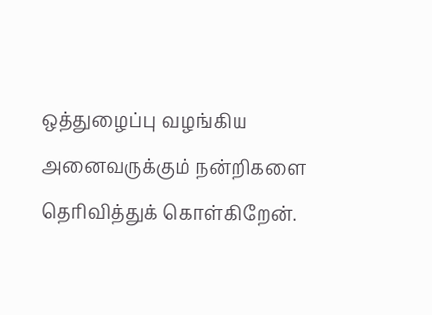ஒத்துழைப்பு வழங்கிய அனைவருக்கும் நன்றிகளை தெரிவித்துக் கொள்கிறேன்.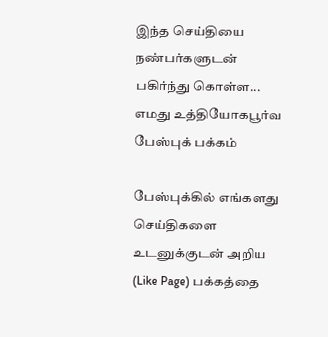இந்த செய்தியை நண்பர்களுடன் பகிர்ந்து கொள்ள...
எமது உத்தியோகபூர்வ பேஸ்புக் பக்கம்

பேஸ்புக்கில் எங்களது செய்திகளை உடனுக்குடன் அறிய (Like Page) பக்கத்தை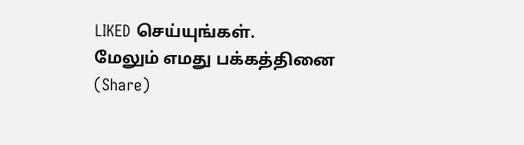LIKED செய்யுங்கள்.
மேலும் எமது பக்கத்தினை (Share)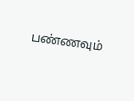பண்ணவும்